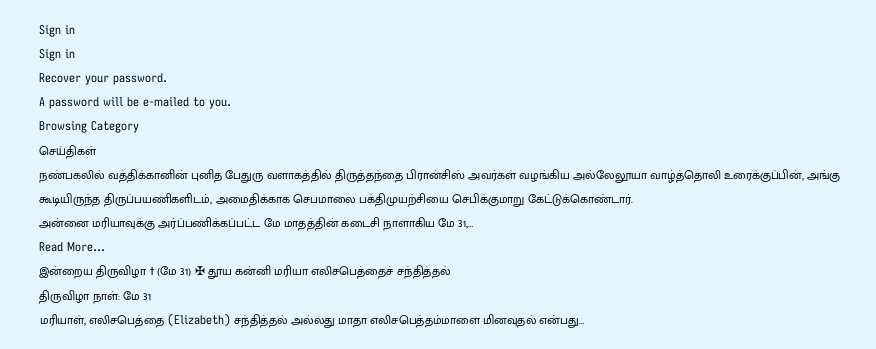Sign in
Sign in
Recover your password.
A password will be e-mailed to you.
Browsing Category
செய்திகள்
நண்பகலில் வத்திக்கானின் புனித பேதுரு வளாகத்தில் திருத்தந்தை பிரான்சிஸ் அவர்கள் வழங்கிய அல்லேலூயா வாழ்த்தொலி உரைக்குப்பின், அங்கு கூடியிருந்த திருப்பயணிகளிடம், அமைதிக்காக செபமாலை பக்திமுயற்சியை செபிக்குமாறு கேட்டுக்கொண்டார்.
அன்னை மரியாவுக்கு அர்ப்பணிக்கப்பட்ட மே மாதத்தின் கடைசி நாளாகிய மே 31,…
Read More...
இன்றைய திருவிழா † (மே 31) ✠ தூய கன்னி மரியா எலிசபெத்தைச் சந்தித்தல்
திருவிழா நாள்: மே 31
மரியாள், எலிசபெத்தை (Elizabeth) சந்தித்தல் அல்லது மாதா எலிசபெத்தம்மாளை மினவுதல் என்பது…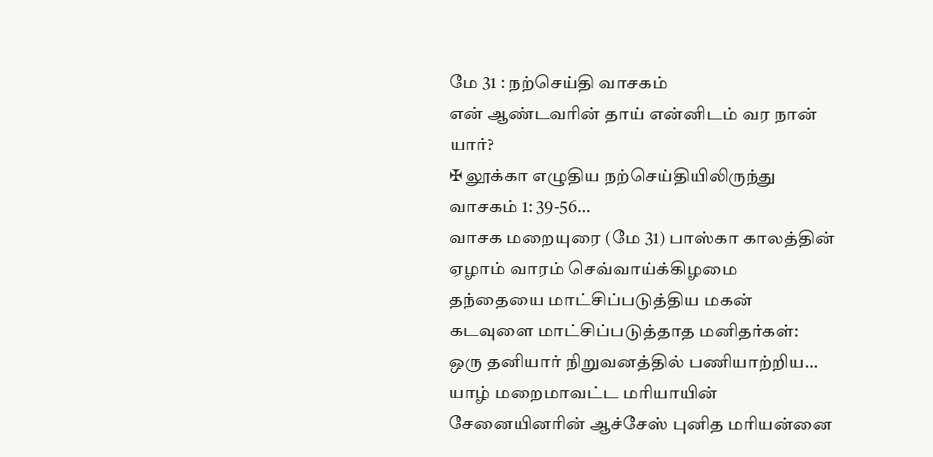மே 31 : நற்செய்தி வாசகம்
என் ஆண்டவரின் தாய் என்னிடம் வர நான் யார்?
✠ லூக்கா எழுதிய நற்செய்தியிலிருந்து வாசகம் 1: 39-56…
வாசக மறையுரை (மே 31) பாஸ்கா காலத்தின் ஏழாம் வாரம் செவ்வாய்க்கிழமை
தந்தையை மாட்சிப்படுத்திய மகன்
கடவுளை மாட்சிப்படுத்தாத மனிதர்கள்:
ஒரு தனியார் நிறுவனத்தில் பணியாற்றிய…
யாழ் மறைமாவட்ட மரியாயின் சேனையினரின் ஆச்சேஸ் புனித மரியன்னை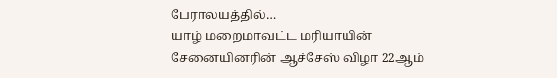பேராலயத்தில்…
யாழ் மறைமாவட்ட மரியாயின் சேனையினரின் ஆச்சேஸ் விழா 22ஆம்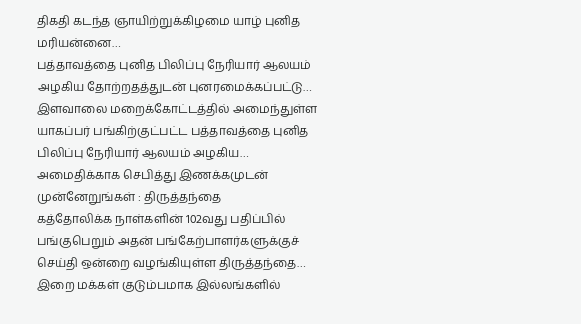திகதி கடந்த ஞாயிற்றுக்கிழமை யாழ் புனித மரியன்னை…
பத்தாவத்தை புனித பிலிப்பு நேரியார் ஆலயம் அழகிய தோற்றதத்துடன் புனரமைக்கப்பட்டு…
இளவாலை மறைக்கோட்டத்தில் அமைந்துள்ள யாகப்பர் பங்கிற்குட்பட்ட பத்தாவத்தை புனித பிலிப்பு நேரியார் ஆலயம் அழகிய…
அமைதிக்காக செபித்து இணக்கமுடன் முன்னேறுங்கள் : திருத்தந்தை
கத்தோலிக்க நாள்களின் 102வது பதிப்பில் பங்குபெறும் அதன் பங்கேற்பாளர்களுக்குச் செய்தி ஒன்றை வழங்கியுள்ள திருத்தந்தை…
இறை மக்கள் குடும்பமாக இல்லங்களில்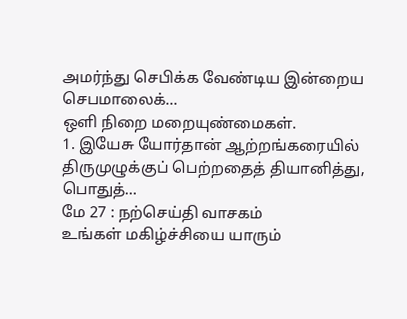அமர்ந்து செபிக்க வேண்டிய இன்றைய செபமாலைக்…
ஒளி நிறை மறையுண்மைகள்.
1. இயேசு யோர்தான் ஆற்றங்கரையில் திருமுழுக்குப் பெற்றதைத் தியானித்து,
பொதுத்…
மே 27 : நற்செய்தி வாசகம்
உங்கள் மகிழ்ச்சியை யாரும்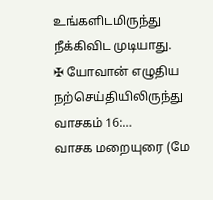உங்களிடமிருந்து நீக்கிவிட முடியாது.
✠ யோவான் எழுதிய நற்செய்தியிலிருந்து வாசகம் 16:…
வாசக மறையுரை (மே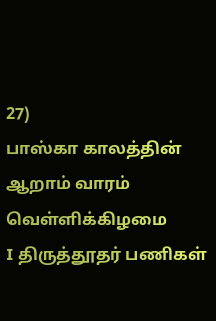27)
பாஸ்கா காலத்தின் ஆறாம் வாரம் வெள்ளிக்கிழமை
I திருத்தூதர் பணிகள்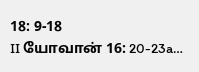18: 9-18
II யோவான் 16: 20-23a…